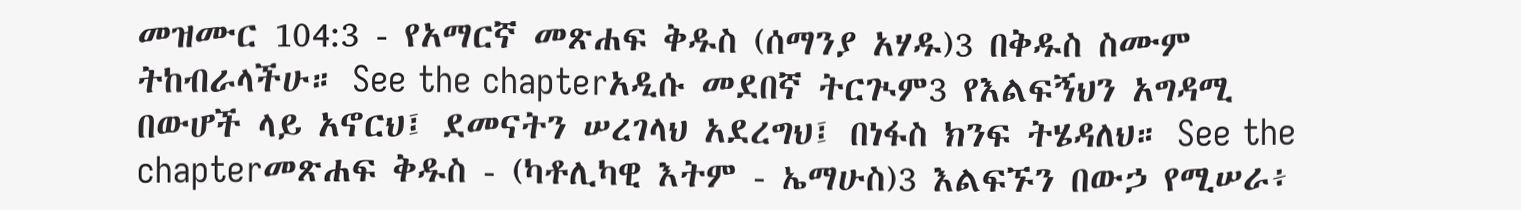መዝሙር 104:3 - የአማርኛ መጽሐፍ ቅዱስ (ሰማንያ አሃዱ)3 በቅዱስ ስሙም ትከብራላችሁ። See the chapterአዲሱ መደበኛ ትርጒም3 የእልፍኝህን አግዳሚ በውሆች ላይ አኖርህ፤ ደመናትን ሠረገላህ አደረግህ፤ በነፋስ ክንፍ ትሄዳለህ። See the chapterመጽሐፍ ቅዱስ - (ካቶሊካዊ እትም - ኤማሁስ)3 እልፍኙን በውኃ የሚሠራ፥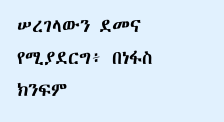ሠረገላውን ደመና የሚያደርግ፥ በነፋስ ክንፍም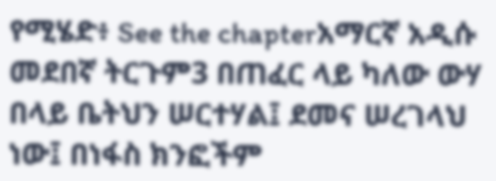የሚሄድ፥ See the chapterአማርኛ አዲሱ መደበኛ ትርጉም3 በጠፈር ላይ ካለው ውሃ በላይ ቤትህን ሠርተሃል፤ ደመና ሠረገላህ ነው፤ በነፋስ ክንፎችም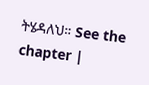ትሄዳለህ። See the chapter |